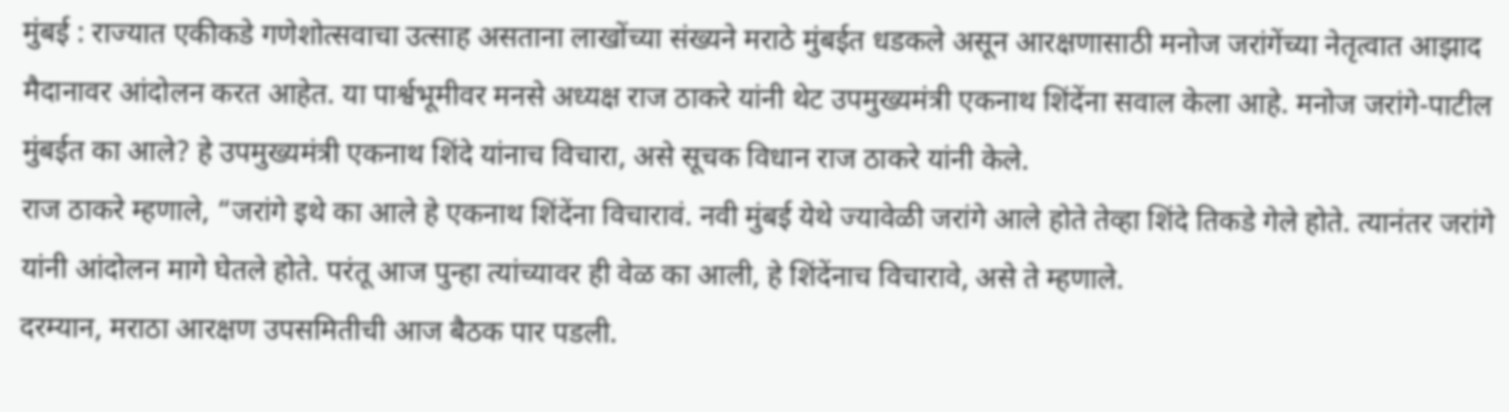मुंबई : राज्यात एकीकडे गणेशोत्सवाचा उत्साह असताना लाखोंच्या संख्यने मराठे मुंबईत धडकले असून आरक्षणासाठी मनोज जरांगेंच्या नेतृत्वात आझाद मैदानावर आंदोलन करत आहेत. या पार्श्वभूमीवर मनसे अध्यक्ष राज ठाकरे यांनी थेट उपमुख्यमंत्री एकनाथ शिंदेंना सवाल केला आहे. मनोज जरांगे-पाटील मुंबईत का आले? हे उपमुख्यमंत्री एकनाथ शिंदे यांनाच विचारा, असे सूचक विधान राज ठाकरे यांनी केले.
राज ठाकरे म्हणाले, “जरांगे इथे का आले हे एकनाथ शिंदेंना विचारावं. नवी मुंबई येथे ज्यावेळी जरांगे आले होते तेव्हा शिंदे तिकडे गेले होते. त्यानंतर जरांगे यांनी आंदोलन मागे घेतले होते. परंतू आज पुन्हा त्यांच्यावर ही वेळ का आली, हे शिंदेंनाच विचारावे, असे ते म्हणाले.
दरम्यान, मराठा आरक्षण उपसमितीची आज बैठक पार पडली.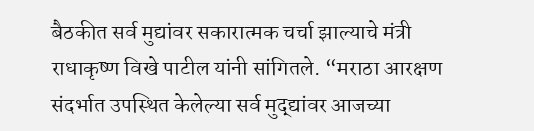बैठकीत सर्व मुद्यांवर सकारात्मक चर्चा झाल्याचे मंत्री राधाकृष्ण विखे पाटील यांनी सांगितले. “मराठा आरक्षण संदर्भात उपस्थित केलेल्या सर्व मुद्द्यांवर आजच्या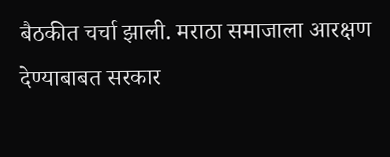बैठकीत चर्चा झाली. मराठा समाजाला आरक्षण देण्याबाबत सरकार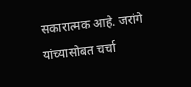सकारात्मक आहे. जरांगे यांच्यासोबत चर्चा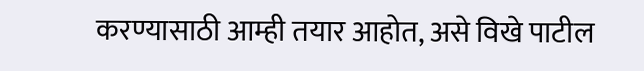करण्यासाठी आम्ही तयार आहोत, असे विखे पाटील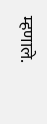म्हणाले.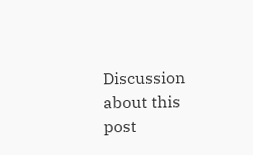Discussion about this post